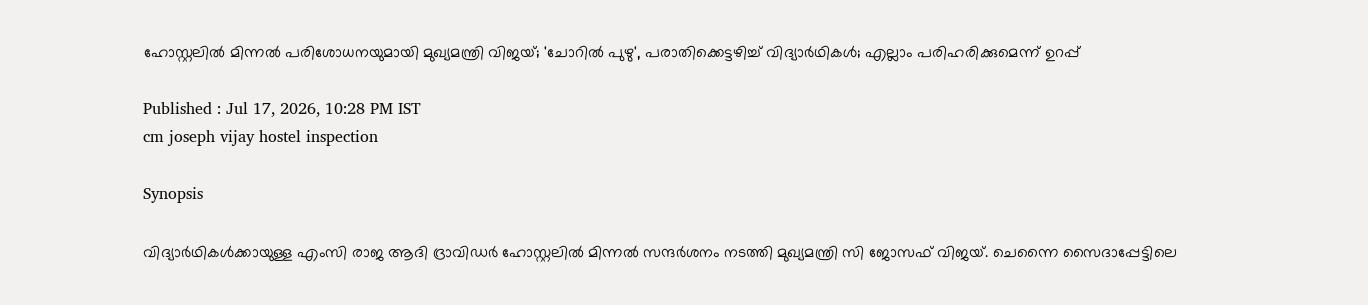ഹോസ്റ്റലിൽ മിന്നൽ പരിശോധനയുമായി മുഖ്യമന്ത്രി വിജയ്; 'ചോറിൽ പുഴു', പരാതിക്കെട്ടഴിച്ച് വിദ്യാർഥികൾ; എല്ലാം പരിഹരിക്കുമെന്ന് ഉറപ്പ്

Published : Jul 17, 2026, 10:28 PM IST
cm joseph vijay hostel inspection

Synopsis

വിദ്യാർഥികൾക്കായുള്ള എംസി രാജ ആദി ദ്രാവിഡർ ഹോസ്റ്റലിൽ മിന്നൽ സന്ദർശനം നടത്തി മുഖ്യമന്ത്രി സി ജോസഫ് വിജയ്. ചെന്നൈ സൈദാപ്പേട്ടിലെ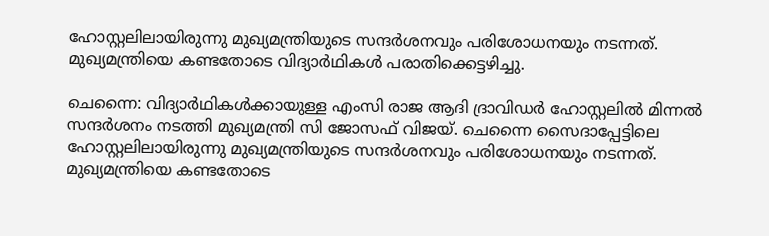ഹോസ്റ്റലിലായിരുന്നു മുഖ്യമന്ത്രിയുടെ സന്ദർശനവും പരിശോധനയും നടന്നത്. മുഖ്യമന്ത്രിയെ കണ്ടതോടെ വിദ്യാർഥികൾ പരാതിക്കെട്ടഴിച്ചു.

ചെന്നൈ: വിദ്യാർഥികൾക്കായുള്ള എംസി രാജ ആദി ദ്രാവിഡർ ഹോസ്റ്റലിൽ മിന്നൽ സന്ദർശനം നടത്തി മുഖ്യമന്ത്രി സി ജോസഫ് വിജയ്. ചെന്നൈ സൈദാപ്പേട്ടിലെ ഹോസ്റ്റലിലായിരുന്നു മുഖ്യമന്ത്രിയുടെ സന്ദർശനവും പരിശോധനയും നടന്നത്. മുഖ്യമന്ത്രിയെ കണ്ടതോടെ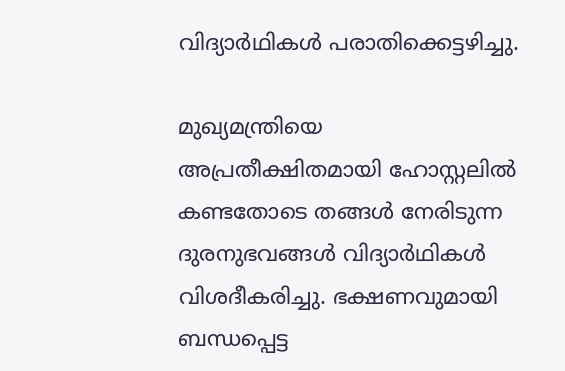വിദ്യാർഥികൾ പരാതിക്കെട്ടഴിച്ചു.

മുഖ്യമന്ത്രിയെ അപ്രതീക്ഷിതമായി ഹോസ്റ്റലിൽ കണ്ടതോടെ തങ്ങൾ നേരിടുന്ന ദുരനുഭവങ്ങൾ വിദ്യാർഥികൾ വിശദീകരിച്ചു. ഭക്ഷണവുമായി ബന്ധപ്പെട്ട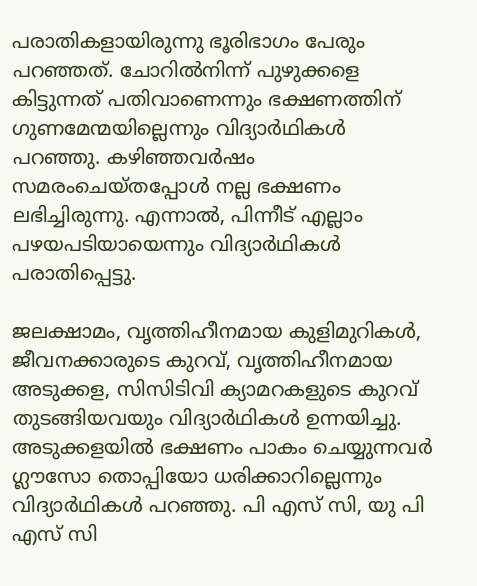പരാതികളായിരുന്നു ഭൂരിഭാഗം പേരും പറഞ്ഞത്. ചോറിൽനിന്ന് പുഴുക്കളെ കിട്ടുന്നത് പതിവാണെന്നും ഭക്ഷണത്തിന് ഗുണമേന്മയില്ലെന്നും വിദ്യാർഥികൾ പറഞ്ഞു. കഴിഞ്ഞവർഷം സമരംചെയ്തപ്പോൾ നല്ല ഭക്ഷണം ലഭിച്ചിരുന്നു. എന്നാൽ, പിന്നീട് എല്ലാം പഴയപടിയായെന്നും വിദ്യാർഥികൾ പരാതിപ്പെട്ടു.

ജലക്ഷാമം, വൃത്തിഹീനമായ കുളിമുറികൾ, ജീവനക്കാരുടെ കുറവ്, വൃത്തിഹീനമായ അടുക്കള, സിസിടിവി ക്യാമറകളുടെ കുറവ് തുടങ്ങിയവയും വിദ്യാർഥികൾ ഉന്നയിച്ചു. അടുക്കളയിൽ ഭക്ഷണം പാകം ചെയ്യുന്നവർ ഗ്ലൗസോ തൊപ്പിയോ ധരിക്കാറില്ലെന്നും വിദ്യാർഥികൾ പറഞ്ഞു. പി എസ് സി, യു പി എസ് സി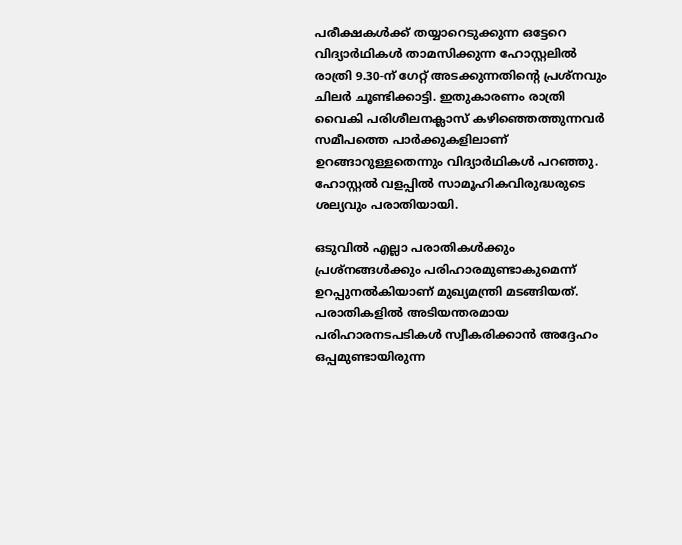പരീക്ഷകൾക്ക് തയ്യാറെടുക്കുന്ന ഒട്ടേറെ വിദ്യാർഥികൾ താമസിക്കുന്ന ഹോസ്റ്റലിൽ രാത്രി 9.30-ന് ഗേറ്റ് അടക്കുന്നതിന്റെ പ്രശ്നവും ചിലർ ചൂണ്ടിക്കാട്ടി. ഇതുകാരണം രാത്രി വൈകി പരിശീലനക്ലാസ് കഴിഞ്ഞെത്തുന്നവർ സമീപത്തെ പാർക്കുകളിലാണ് ഉറങ്ങാറുള്ളതെന്നും വിദ്യാർഥികൾ പറഞ്ഞു. ഹോസ്റ്റൽ വളപ്പിൽ സാമൂഹികവിരുദ്ധരുടെ ശല്യവും പരാതിയായി.

ഒടുവിൽ എല്ലാ പരാതികൾക്കും പ്രശ്നങ്ങൾക്കും പരിഹാരമുണ്ടാകുമെന്ന് ഉറപ്പുനൽകിയാണ് മുഖ്യമന്ത്രി മടങ്ങിയത്. പരാതികളിൽ അടിയന്തരമായ പരിഹാരനടപടികൾ സ്വീകരിക്കാൻ അദ്ദേഹം ഒപ്പമുണ്ടായിരുന്ന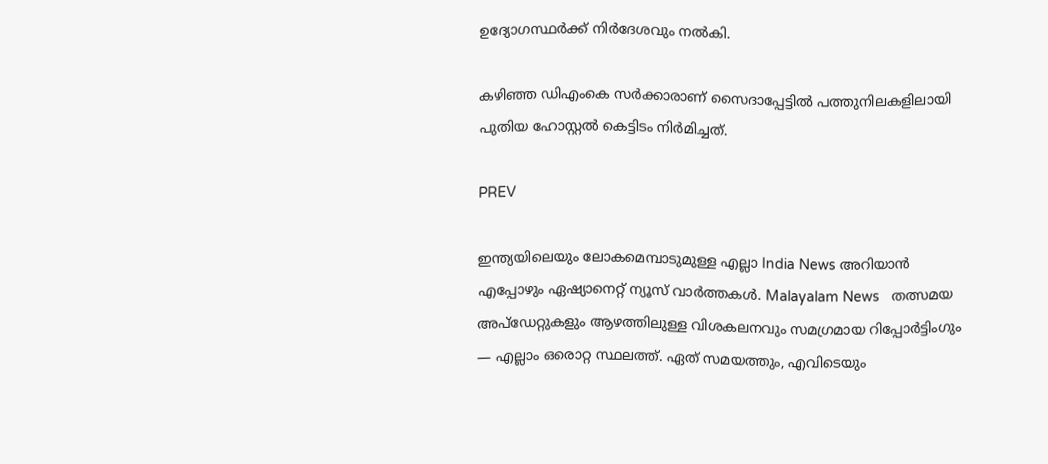ഉദ്യോഗസ്ഥർക്ക് നിർദേശവും നൽകി.

കഴിഞ്ഞ ഡിഎംകെ സർക്കാരാണ് സൈദാപ്പേട്ടിൽ പത്തുനിലകളിലായി പുതിയ ഹോസ്റ്റൽ കെട്ടിടം നിർമിച്ചത്.

PREV

ഇന്ത്യയിലെയും ലോകമെമ്പാടുമുള്ള എല്ലാ India News അറിയാൻ എപ്പോഴും ഏഷ്യാനെറ്റ് ന്യൂസ് വാർത്തകൾ. Malayalam News   തത്സമയ അപ്‌ഡേറ്റുകളും ആഴത്തിലുള്ള വിശകലനവും സമഗ്രമായ റിപ്പോർട്ടിംഗും — എല്ലാം ഒരൊറ്റ സ്ഥലത്ത്. ഏത് സമയത്തും, എവിടെയും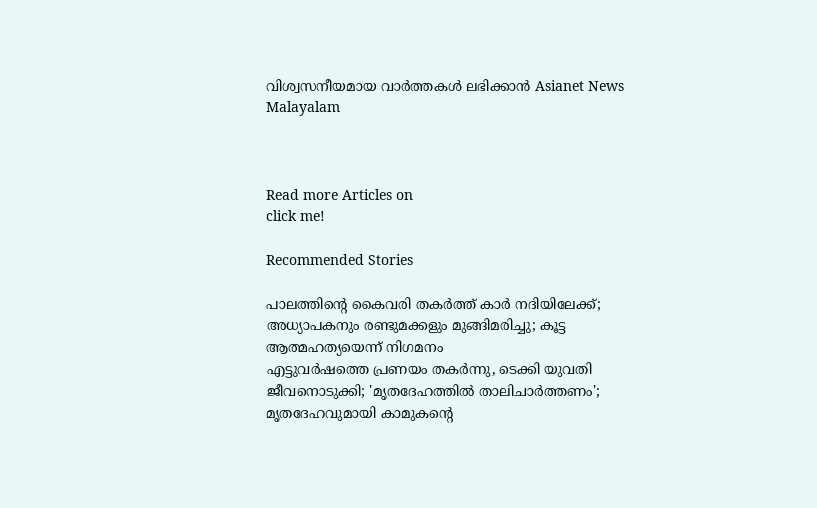വിശ്വസനീയമായ വാർത്തകൾ ലഭിക്കാൻ Asianet News Malayalam



Read more Articles on
click me!

Recommended Stories

പാലത്തിന്റെ കൈവരി തകർത്ത് കാർ നദിയിലേക്ക്; അധ്യാപകനും രണ്ടുമക്കളും മുങ്ങിമരിച്ചു; കൂട്ട ആത്മഹത്യയെന്ന് നിഗമനം
എട്ടുവർഷത്തെ പ്രണയം തകർന്നു, ടെക്കി യുവതി ജീവനൊടുക്കി; 'മൃതദേഹത്തിൽ താലിചാർത്തണം'; മൃതദേഹവുമായി കാമുകന്റെ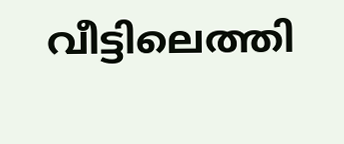വീട്ടിലെത്തി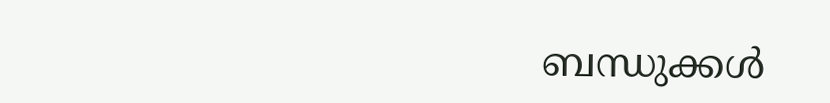ബന്ധുക്കൾ